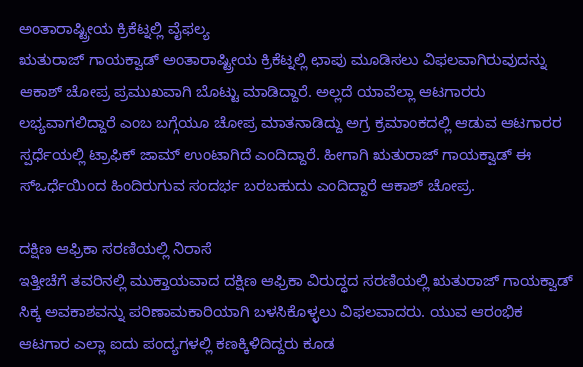ಅಂತಾರಾಷ್ಟ್ರೀಯ ಕ್ರಿಕೆಟ್ನಲ್ಲಿ ವೈಫಲ್ಯ
ಋತುರಾಜ್ ಗಾಯಕ್ವಾಡ್ ಅಂತಾರಾಷ್ಟ್ರೀಯ ಕ್ರಿಕೆಟ್ನಲ್ಲಿ ಛಾಪು ಮೂಡಿಸಲು ವಿಫಲವಾಗಿರುವುದನ್ನು ಆಕಾಶ್ ಚೋಪ್ರ ಪ್ರಮುಖವಾಗಿ ಬೊಟ್ಟು ಮಾಡಿದ್ದಾರೆ. ಅಲ್ಲದೆ ಯಾವೆಲ್ಲಾ ಆಟಗಾರರು ಲಭ್ಯವಾಗಲಿದ್ದಾರೆ ಎಂಬ ಬಗ್ಗೆಯೂ ಚೋಪ್ರ ಮಾತನಾಡಿದ್ದು ಅಗ್ರ ಕ್ರಮಾಂಕದಲ್ಲಿ ಆಡುವ ಆಟಗಾರರ ಸ್ಪರ್ಧೆಯಲ್ಲಿ ಟ್ರಾಫಿಕ್ ಜಾಮ್ ಉಂಟಾಗಿದೆ ಎಂದಿದ್ದಾರೆ. ಹೀಗಾಗಿ ಋತುರಾಜ್ ಗಾಯಕ್ವಾಡ್ ಈ ಸ್ಒರ್ಧೆಯಿಂದ ಹಿಂದಿರುಗುವ ಸಂದರ್ಭ ಬರಬಹುದು ಎಂದಿದ್ದಾರೆ ಆಕಾಶ್ ಚೋಪ್ರ.

ದಕ್ಷಿಣ ಆಫ್ರಿಕಾ ಸರಣಿಯಲ್ಲಿ ನಿರಾಸೆ
ಇತ್ತೀಚೆಗೆ ತವರಿನಲ್ಲಿ ಮುಕ್ತಾಯವಾದ ದಕ್ಷಿಣ ಆಫ್ರಿಕಾ ವಿರುದ್ಧದ ಸರಣಿಯಲ್ಲಿ ಋತುರಾಜ್ ಗಾಯಕ್ವಾಡ್ ಸಿಕ್ಕ ಅವಕಾಶವನ್ನು ಪರಿಣಾಮಕಾರಿಯಾಗಿ ಬಳಸಿಕೊಳ್ಳಲು ವಿಫಲವಾದರು. ಯುವ ಆರಂಭಿಕ ಆಟಗಾರ ಎಲ್ಲಾ ಐದು ಪಂದ್ಯಗಳಲ್ಲಿ ಕಣಕ್ಕಿಳಿದಿದ್ದರು ಕೂಡ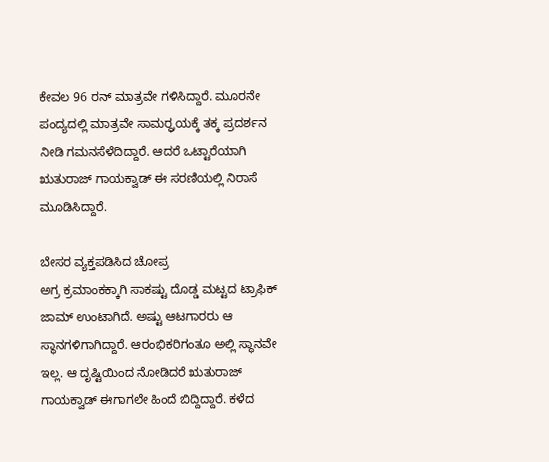ಕೇವಲ 96 ರನ್ ಮಾತ್ರವೇ ಗಳಿಸಿದ್ದಾರೆ. ಮೂರನೇ ಪಂದ್ಯದಲ್ಲಿ ಮಾತ್ರವೇ ಸಾಮರ್ರ್ಥಯಕ್ಕೆ ತಕ್ಕ ಪ್ರದರ್ಶನ ನೀಡಿ ಗಮನಸೆಳೆದಿದ್ದಾರೆ. ಆದರೆ ಒಟ್ಟಾರೆಯಾಗಿ ಋತುರಾಜ್ ಗಾಯಕ್ವಾಡ್ ಈ ಸರಣಿಯಲ್ಲಿ ನಿರಾಸೆ ಮೂಡಿಸಿದ್ದಾರೆ.

ಬೇಸರ ವ್ಯಕ್ತಪಡಿಸಿದ ಚೋಪ್ರ
ಅಗ್ರ ಕ್ರಮಾಂಕಕ್ಕಾಗಿ ಸಾಕಷ್ಟು ದೊಡ್ಡ ಮಟ್ಟದ ಟ್ರಾಫಿಕ್ ಜಾಮ್ ಉಂಟಾಗಿದೆ. ಅಷ್ಟು ಆಟಗಾರರು ಆ ಸ್ಥಾನಗಳಿಗಾಗಿದ್ದಾರೆ. ಆರಂಭಿಕರಿಗಂತೂ ಅಲ್ಲಿ ಸ್ಥಾನವೇ ಇಲ್ಲ. ಆ ದೃಷ್ಟಿಯಿಂದ ನೋಡಿದರೆ ಋತುರಾಜ್ ಗಾಯಕ್ವಾಡ್ ಈಗಾಗಲೇ ಹಿಂದೆ ಬಿದ್ದಿದ್ದಾರೆ. ಕಳೆದ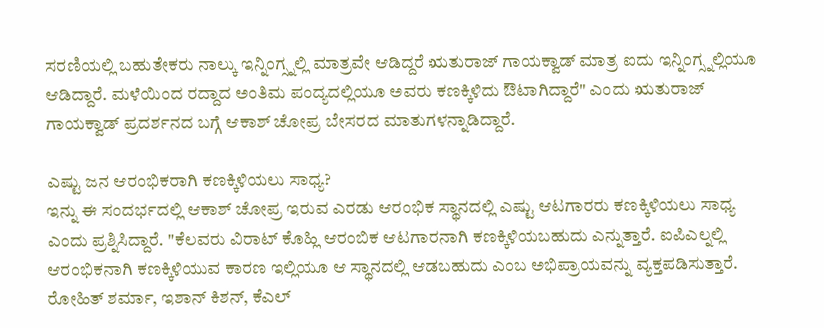ಸರಣಿಯಲ್ಲಿ ಬಹುತೇಕರು ನಾಲ್ಕು ಇನ್ನಿಂಗ್ಸ್ನಲ್ಲಿ ಮಾತ್ರವೇ ಆಡಿದ್ದರೆ ಋತುರಾಜ್ ಗಾಯಕ್ವಾಡ್ ಮಾತ್ರ ಐದು ಇನ್ನಿಂಗ್ಸ್ನಲ್ಲಿಯೂ ಆಡಿದ್ದಾರೆ. ಮಳೆಯಿಂದ ರದ್ದಾದ ಅಂತಿಮ ಪಂದ್ಯದಲ್ಲಿಯೂ ಅವರು ಕಣಕ್ಕಿಳಿದು ಔಟಾಗಿದ್ದಾರೆ" ಎಂದು ಋತುರಾಜ್ ಗಾಯಕ್ವಾಡ್ ಪ್ರದರ್ಶನದ ಬಗ್ಗೆ ಆಕಾಶ್ ಚೋಪ್ರ ಬೇಸರದ ಮಾತುಗಳನ್ನಾಡಿದ್ದಾರೆ.

ಎಷ್ಟು ಜನ ಆರಂಭಿಕರಾಗಿ ಕಣಕ್ಕಿಳಿಯಲು ಸಾಧ್ಯ?
ಇನ್ನು ಈ ಸಂದರ್ಭದಲ್ಲಿ ಆಕಾಶ್ ಚೋಪ್ರ ಇರುವ ಎರಡು ಆರಂಭಿಕ ಸ್ಥಾನದಲ್ಲಿ ಎಷ್ಟು ಆಟಗಾರರು ಕಣಕ್ಕಿಳಿಯಲು ಸಾಧ್ಯ ಎಂದು ಪ್ರಶ್ನಿಸಿದ್ದಾರೆ. "ಕೆಲವರು ವಿರಾಟ್ ಕೊಹ್ಲಿ ಆರಂಬಿಕ ಆಟಗಾರನಾಗಿ ಕಣಕ್ಕಿಳಿಯಬಹುದು ಎನ್ನುತ್ತಾರೆ. ಐಪಿಎಲ್ನಲ್ಲಿ ಆರಂಭಿಕನಾಗಿ ಕಣಕ್ಕಿಳಿಯುವ ಕಾರಣ ಇಲ್ಲಿಯೂ ಆ ಸ್ಥಾನದಲ್ಲಿ ಆಡಬಹುದು ಎಂಬ ಅಭಿಪ್ರಾಯವನ್ನು ವ್ಯಕ್ತಪಡಿಸುತ್ತಾರೆ. ರೋಹಿತ್ ಶರ್ಮಾ, ಇಶಾನ್ ಕಿಶನ್, ಕೆಎಲ್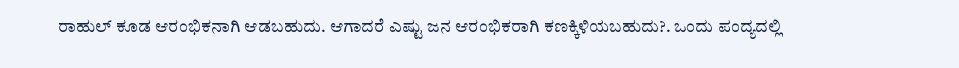ರಾಹುಲ್ ಕೂಡ ಆರಂಭಿಕನಾಗಿ ಆಡಬಹುದು. ಆಗಾದರೆ ಎಷ್ಟು ಜನ ಆರಂಭಿಕರಾಗಿ ಕಣಕ್ಕಿಳಿಯಬಹುದು?. ಒಂದು ಪಂದ್ಯದಲ್ಲಿ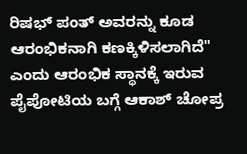ರಿಷಭ್ ಪಂತ್ ಅವರನ್ನು ಕೂಡ ಆರಂಭಿಕನಾಗಿ ಕಣಕ್ಕಿಳಿಸಲಾಗಿದೆ" ಎಂದು ಆರಂಭಿಕ ಸ್ಥಾನಕ್ಕೆ ಇರುವ ಪೈಪೋಟಿಯ ಬಗ್ಗೆ ಆಕಾಶ್ ಚೋಪ್ರ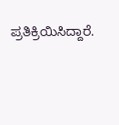ಪ್ರತಿಕ್ರಿಯಿಸಿದ್ದಾರೆ.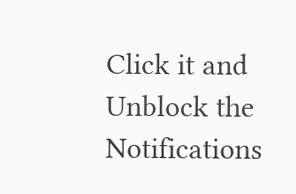Click it and Unblock the Notifications